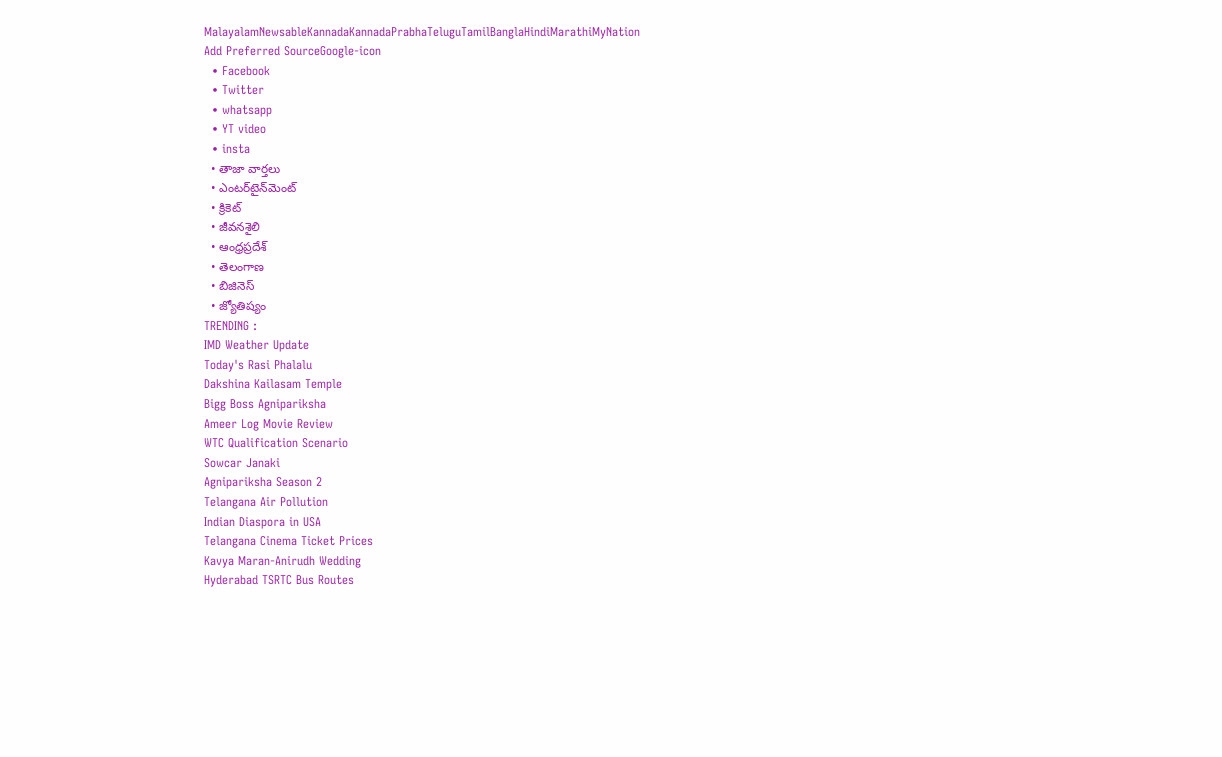MalayalamNewsableKannadaKannadaPrabhaTeluguTamilBanglaHindiMarathiMyNation
Add Preferred SourceGoogle-icon
  • Facebook
  • Twitter
  • whatsapp
  • YT video
  • insta
  • తాజా వార్తలు
  • ఎంటర్‌టైన్‌మెంట్
  • క్రికెట్
  • జీవనశైలి
  • ఆంధ్రప్రదేశ్
  • తెలంగాణ
  • బిజినెస్
  • జ్యోతిష్యం
TRENDING :
IMD Weather Update
Today's Rasi Phalalu
Dakshina Kailasam Temple
Bigg Boss Agnipariksha
Ameer Log Movie Review
WTC Qualification Scenario
Sowcar Janaki
Agnipariksha Season 2
Telangana Air Pollution
Indian Diaspora in USA
Telangana Cinema Ticket Prices
Kavya Maran-Anirudh Wedding
Hyderabad TSRTC Bus Routes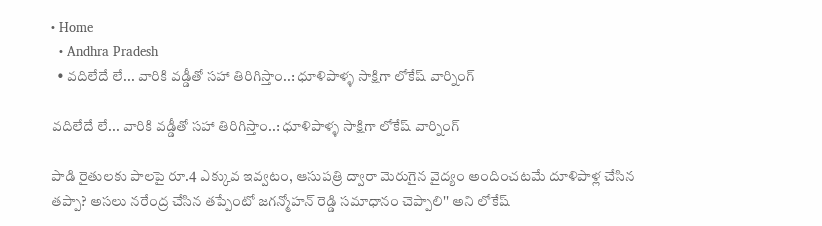• Home
  • Andhra Pradesh
  • వదిలేదే లే... వారికి వడ్డీతో సహా తిరిగిస్తాం..: ధూళిపాళ్ళ సాక్షిగా లోకేష్ వార్నింగ్

వదిలేదే లే... వారికి వడ్డీతో సహా తిరిగిస్తాం..: ధూళిపాళ్ళ సాక్షిగా లోకేష్ వార్నింగ్

పాడి రైతులకు పాలపై రూ.4 ఎక్కువ ఇవ్వటం, ఆసుపత్రి ద్వారా మెరుగైన వైద్యం అందించటమే దూళిపాళ్ల చేసిన తప్పా? అసలు నరేంద్ర చేసిన తప్పేంటో జగన్మోహన్ రెడ్డి సమాధానం చెప్పాలి'' అని లోకేష్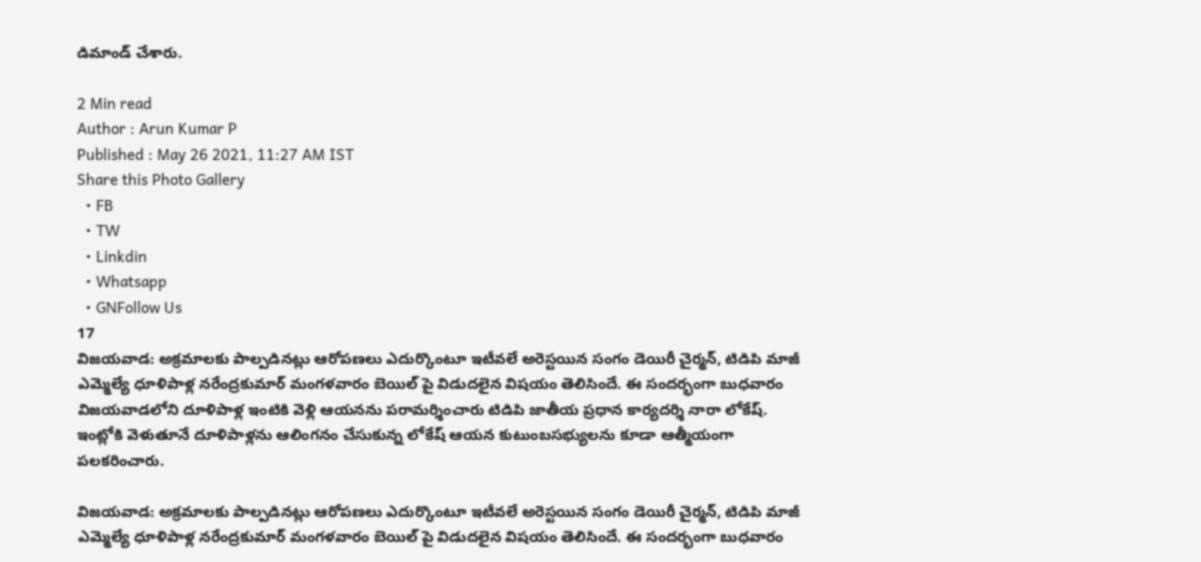డిమాండ్ చేశారు.

2 Min read
Author : Arun Kumar P
Published : May 26 2021, 11:27 AM IST
Share this Photo Gallery
  • FB
  • TW
  • Linkdin
  • Whatsapp
  • GNFollow Us
17
విజయవాడ: అక్రమాలకు పాల్పడినట్లు ఆరోపణలు ఎదుర్కొంటూ ఇటీవలే అరెస్టయిన సంగం డెయిరీ చైర్మన్, టిడిపి మాజీ ఎమ్మెల్యే ధూళిపాళ్ల నరేంద్రకుమార్ మంగళవారం బెయిల్ పై విడుదలైన విషయం తెలిసిందే. ఈ సందర్భంగా బుధవారం విజయవాడలోని దూళిపాళ్ల ఇంటికి వెళ్లి ఆయనను పరామర్శించారు టిడిపి జాతీయ ప్రధాన కార్యదర్శి నారా లోకేష్. ఇంట్లోకి వెళుతూనే దూళిపాళ్లను ఆలింగనం చేసుకున్న లోకేష్ ఆయన కుటుంబసభ్యులను కూడా ఆత్మీయంగా పలకరించారు.

విజయవాడ: అక్రమాలకు పాల్పడినట్లు ఆరోపణలు ఎదుర్కొంటూ ఇటీవలే అరెస్టయిన సంగం డెయిరీ చైర్మన్, టిడిపి మాజీ ఎమ్మెల్యే ధూళిపాళ్ల నరేంద్రకుమార్ మంగళవారం బెయిల్ పై విడుదలైన విషయం తెలిసిందే. ఈ సందర్భంగా బుధవారం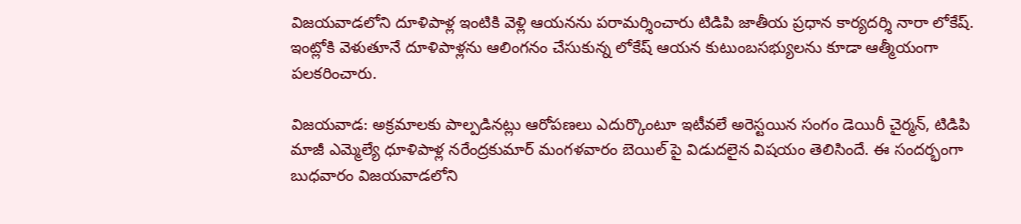విజయవాడలోని దూళిపాళ్ల ఇంటికి వెళ్లి ఆయనను పరామర్శించారు టిడిపి జాతీయ ప్రధాన కార్యదర్శి నారా లోకేష్. ఇంట్లోకి వెళుతూనే దూళిపాళ్లను ఆలింగనం చేసుకున్న లోకేష్ ఆయన కుటుంబసభ్యులను కూడా ఆత్మీయంగా పలకరించారు.

విజయవాడ: అక్రమాలకు పాల్పడినట్లు ఆరోపణలు ఎదుర్కొంటూ ఇటీవలే అరెస్టయిన సంగం డెయిరీ చైర్మన్, టిడిపి మాజీ ఎమ్మెల్యే ధూళిపాళ్ల నరేంద్రకుమార్ మంగళవారం బెయిల్ పై విడుదలైన విషయం తెలిసిందే. ఈ సందర్భంగా బుధవారం విజయవాడలోని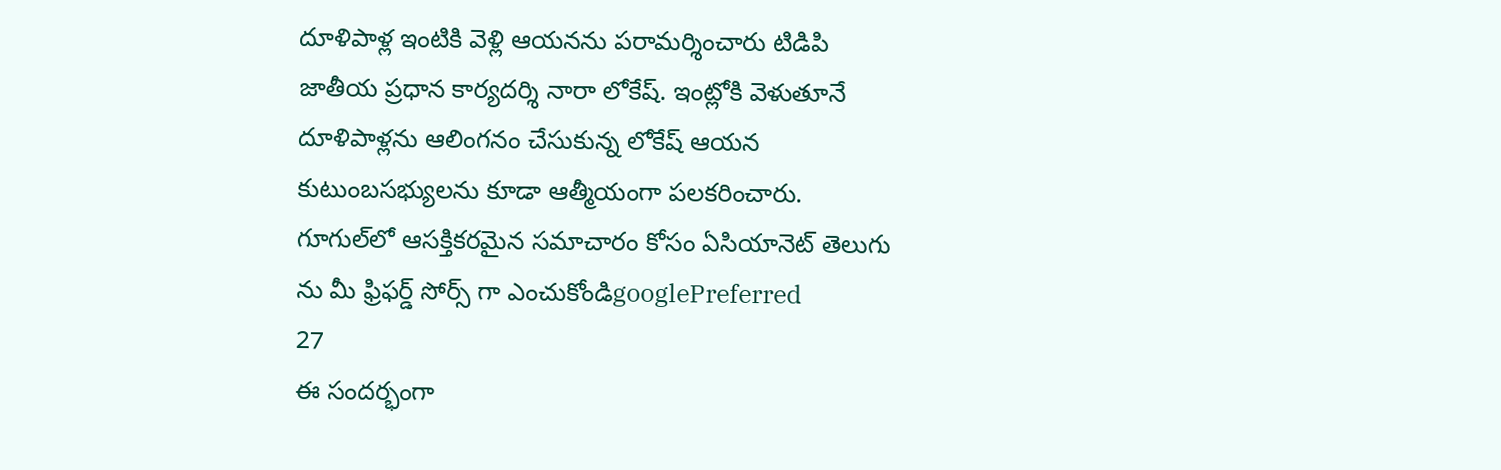దూళిపాళ్ల ఇంటికి వెళ్లి ఆయనను పరామర్శించారు టిడిపి జాతీయ ప్రధాన కార్యదర్శి నారా లోకేష్. ఇంట్లోకి వెళుతూనే దూళిపాళ్లను ఆలింగనం చేసుకున్న లోకేష్ ఆయన కుటుంబసభ్యులను కూడా ఆత్మీయంగా పలకరించారు.
గూగుల్‌లో ఆసక్తికరమైన సమాచారం కోసం ఏసియానెట్ తెలుగు ను మీ ఫ్రిఫర్డ్ సోర్స్ గా ఎంచుకోండిgooglePreferred
27
ఈ సందర్భంగా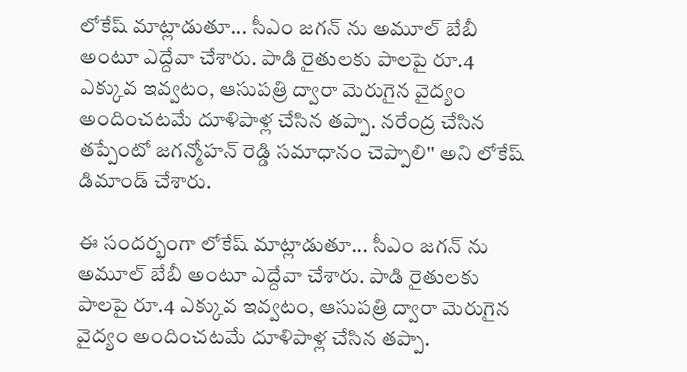లోకేష్ మాట్లాడుతూ... సీఎం జగన్ ను అమూల్ బేబీ అంటూ ఎద్దేవా చేశారు. పాడి రైతులకు పాలపై రూ.4 ఎక్కువ ఇవ్వటం, ఆసుపత్రి ద్వారా మెరుగైన వైద్యం అందించటమే దూళిపాళ్ల చేసిన తప్పా. నరేంద్ర చేసిన తప్పేంటో జగన్మోహన్ రెడ్డి సమాధానం చెప్పాలి'' అని లోకేష్ డిమాండ్ చేశారు.

ఈ సందర్భంగా లోకేష్ మాట్లాడుతూ... సీఎం జగన్ ను అమూల్ బేబీ అంటూ ఎద్దేవా చేశారు. పాడి రైతులకు పాలపై రూ.4 ఎక్కువ ఇవ్వటం, ఆసుపత్రి ద్వారా మెరుగైన వైద్యం అందించటమే దూళిపాళ్ల చేసిన తప్పా.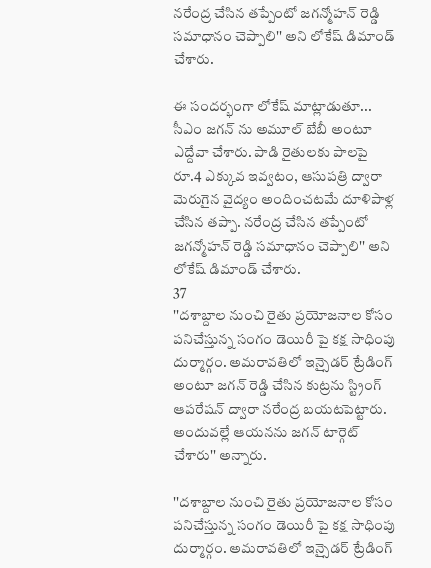నరేంద్ర చేసిన తప్పేంటో జగన్మోహన్ రెడ్డి సమాధానం చెప్పాలి'' అని లోకేష్ డిమాండ్ చేశారు.

ఈ సందర్భంగా లోకేష్ మాట్లాడుతూ... సీఎం జగన్ ను అమూల్ బేబీ అంటూ ఎద్దేవా చేశారు. పాడి రైతులకు పాలపై రూ.4 ఎక్కువ ఇవ్వటం, ఆసుపత్రి ద్వారా మెరుగైన వైద్యం అందించటమే దూళిపాళ్ల చేసిన తప్పా. నరేంద్ర చేసిన తప్పేంటో జగన్మోహన్ రెడ్డి సమాధానం చెప్పాలి'' అని లోకేష్ డిమాండ్ చేశారు.
37
''దశాబ్దాల నుంచి రైతు ప్రయోజనాల కోసం పనిచేస్తున్న సంగం డెయిరీ పై కక్ష సాధింపు దుర్మార్గం. అమరావతిలో ఇన్సైడర్ ట్రేడింగ్ అంటూ జగన్ రెడ్డి చేసిన కుట్రను స్ట్రింగ్ ఆపరేషన్ ద్వారా నరేంద్ర బయటపెట్టారు. అందువల్లే ఆయనను జగన్ టార్గెట్ చేశారు'' అన్నారు.

''దశాబ్దాల నుంచి రైతు ప్రయోజనాల కోసం పనిచేస్తున్న సంగం డెయిరీ పై కక్ష సాధింపు దుర్మార్గం. అమరావతిలో ఇన్సైడర్ ట్రేడింగ్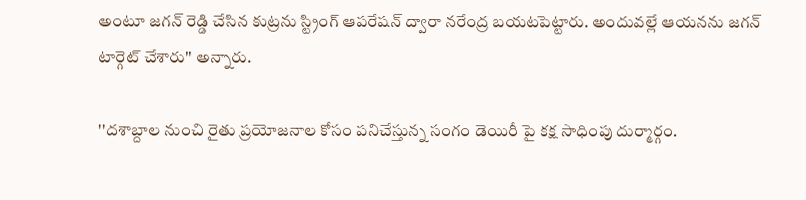అంటూ జగన్ రెడ్డి చేసిన కుట్రను స్ట్రింగ్ ఆపరేషన్ ద్వారా నరేంద్ర బయటపెట్టారు. అందువల్లే ఆయనను జగన్ టార్గెట్ చేశారు'' అన్నారు.

''దశాబ్దాల నుంచి రైతు ప్రయోజనాల కోసం పనిచేస్తున్న సంగం డెయిరీ పై కక్ష సాధింపు దుర్మార్గం.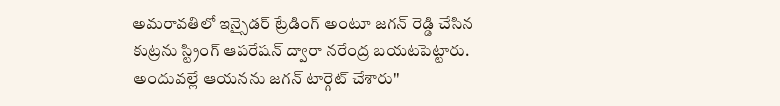అమరావతిలో ఇన్సైడర్ ట్రేడింగ్ అంటూ జగన్ రెడ్డి చేసిన కుట్రను స్ట్రింగ్ ఆపరేషన్ ద్వారా నరేంద్ర బయటపెట్టారు. అందువల్లే ఆయనను జగన్ టార్గెట్ చేశారు''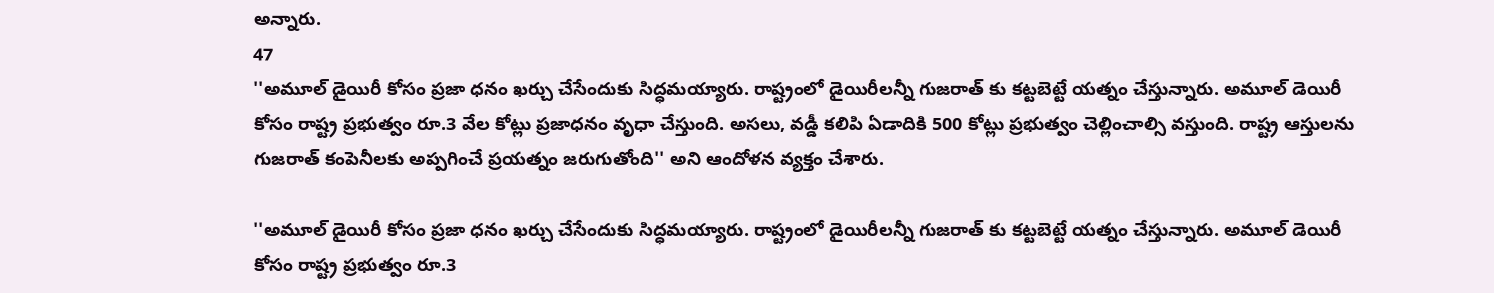అన్నారు.
47
''అమూల్ డైయిరీ కోసం ప్రజా ధనం ఖర్చు చేసేందుకు సిద్ధమయ్యారు. రాష్ట్రంలో డైయిరీలన్నీ గుజరాత్ కు కట్టబెట్టే యత్నం చేస్తున్నారు. అమూల్ డెయిరీ కోసం రాష్ట్ర ప్రభుత్వం రూ.3 వేల కోట్లు ప్రజాధనం వృధా చేస్తుంది. అసలు, వడ్డీ కలిపి ఏడాదికి 500 కోట్లు ప్రభుత్వం చెల్లించాల్సి వస్తుంది. రాష్ట్ర ఆస్తులను గుజరాత్ కంపెనీలకు అప్పగించే ప్రయత్నం జరుగుతోంది'' అని ఆందోళన వ్యక్తం చేశారు.

''అమూల్ డైయిరీ కోసం ప్రజా ధనం ఖర్చు చేసేందుకు సిద్ధమయ్యారు. రాష్ట్రంలో డైయిరీలన్నీ గుజరాత్ కు కట్టబెట్టే యత్నం చేస్తున్నారు. అమూల్ డెయిరీ కోసం రాష్ట్ర ప్రభుత్వం రూ.3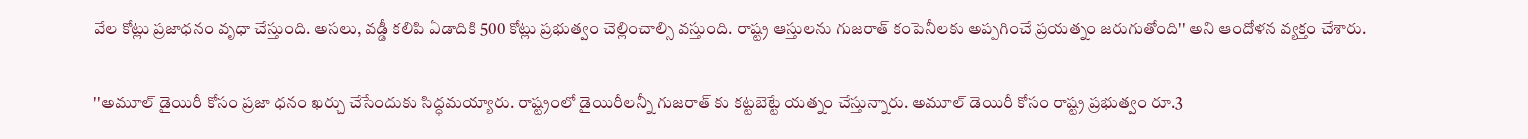వేల కోట్లు ప్రజాధనం వృధా చేస్తుంది. అసలు, వడ్డీ కలిపి ఏడాదికి 500 కోట్లు ప్రభుత్వం చెల్లించాల్సి వస్తుంది. రాష్ట్ర ఆస్తులను గుజరాత్ కంపెనీలకు అప్పగించే ప్రయత్నం జరుగుతోంది'' అని ఆందోళన వ్యక్తం చేశారు.

''అమూల్ డైయిరీ కోసం ప్రజా ధనం ఖర్చు చేసేందుకు సిద్ధమయ్యారు. రాష్ట్రంలో డైయిరీలన్నీ గుజరాత్ కు కట్టబెట్టే యత్నం చేస్తున్నారు. అమూల్ డెయిరీ కోసం రాష్ట్ర ప్రభుత్వం రూ.3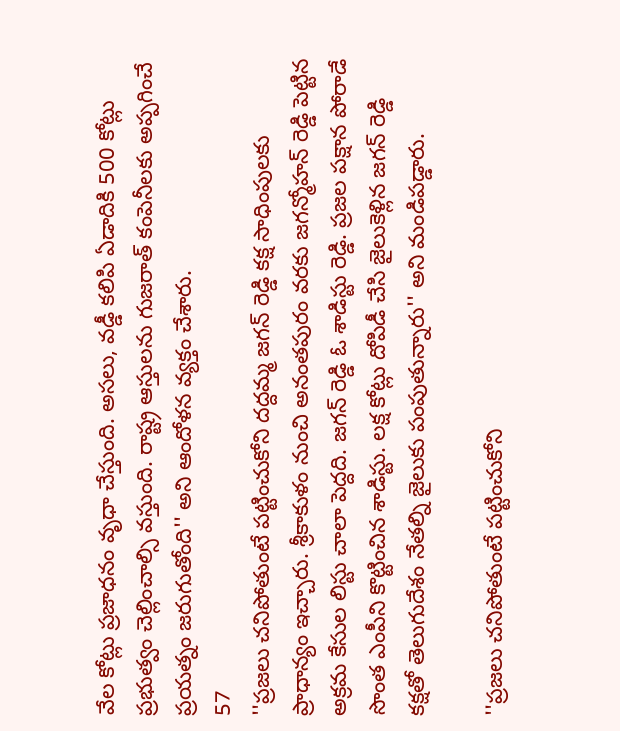వేల కోట్లు ప్రజాధనం వృధా చేస్తుంది. అసలు, వడ్డీ కలిపి ఏడాదికి 500 కోట్లు ప్రభుత్వం చెల్లించాల్సి వస్తుంది. రాష్ట్ర ఆస్తులను గుజరాత్ కంపెనీలకు అప్పగించే ప్రయత్నం జరుగుతోంది'' అని ఆందోళన వ్యక్తం చేశారు.
57
''ప్రజలు చనిపోతుంటే పట్టించుకోని దద్దమ్మ జగన్ రెడ్డి కక్ష సాధింపులకు ప్రాధాన్యం ఇచ్చారు. శ్రీకాకుళం నుంచి అనంతపురం వరకు జగన్మోహన్ రెడ్డి పెట్టిన అక్రమ కేసుల లిస్టు చాలా పెద్దది. జగన్ రెడ్డి ఓ శాడిస్టు రెడ్డి. ప్రజల పక్షాన పోరాడే సొంత ఎంపీని కొట్టించిన శాడిస్టు. లక్ష కోట్లు దోపిడీ చేసి జైలుకెళ్లిన జగన్ రెడ్డి కక్షతో తెలుగుదేశం నేతల్ని జైలుకు పంపుతున్నారు'' అని మండిపడ్డారు.

''ప్రజలు చనిపోతుంటే పట్టించుకోని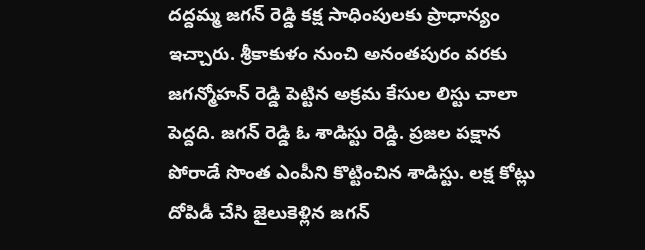దద్దమ్మ జగన్ రెడ్డి కక్ష సాధింపులకు ప్రాధాన్యం ఇచ్చారు. శ్రీకాకుళం నుంచి అనంతపురం వరకు జగన్మోహన్ రెడ్డి పెట్టిన అక్రమ కేసుల లిస్టు చాలా పెద్దది. జగన్ రెడ్డి ఓ శాడిస్టు రెడ్డి. ప్రజల పక్షాన పోరాడే సొంత ఎంపీని కొట్టించిన శాడిస్టు. లక్ష కోట్లు దోపిడీ చేసి జైలుకెళ్లిన జగన్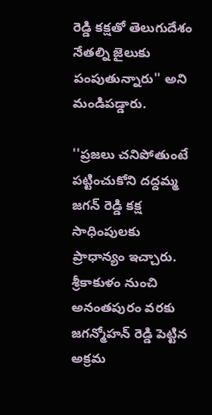రెడ్డి కక్షతో తెలుగుదేశం నేతల్ని జైలుకు పంపుతున్నారు'' అని మండిపడ్డారు.

''ప్రజలు చనిపోతుంటే పట్టించుకోని దద్దమ్మ జగన్ రెడ్డి కక్ష సాధింపులకు ప్రాధాన్యం ఇచ్చారు. శ్రీకాకుళం నుంచి అనంతపురం వరకు జగన్మోహన్ రెడ్డి పెట్టిన అక్రమ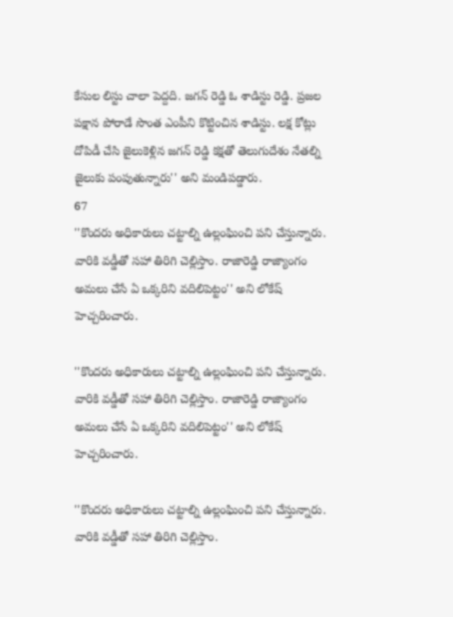కేసుల లిస్టు చాలా పెద్దది. జగన్ రెడ్డి ఓ శాడిస్టు రెడ్డి. ప్రజల పక్షాన పోరాడే సొంత ఎంపీని కొట్టించిన శాడిస్టు. లక్ష కోట్లు దోపిడీ చేసి జైలుకెళ్లిన జగన్ రెడ్డి కక్షతో తెలుగుదేశం నేతల్ని జైలుకు పంపుతున్నారు'' అని మండిపడ్డారు.
67
''కొందరు అధికారులు చట్టాల్ని ఉల్లంఘించి పని చేస్తున్నారు. వారికి వడ్డీతో సహా తిరిగి చెల్లిస్తాం. రాజారెడ్డి రాజ్యాంగం అమలు చేసే ఏ ఒక్కరిని వదిలిపెట్టం'' అని లోకేష్ హెచ్చరించారు.

''కొందరు అధికారులు చట్టాల్ని ఉల్లంఘించి పని చేస్తున్నారు. వారికి వడ్డీతో సహా తిరిగి చెల్లిస్తాం. రాజారెడ్డి రాజ్యాంగం అమలు చేసే ఏ ఒక్కరిని వదిలిపెట్టం'' అని లోకేష్ హెచ్చరించారు.

''కొందరు అధికారులు చట్టాల్ని ఉల్లంఘించి పని చేస్తున్నారు. వారికి వడ్డీతో సహా తిరిగి చెల్లిస్తాం.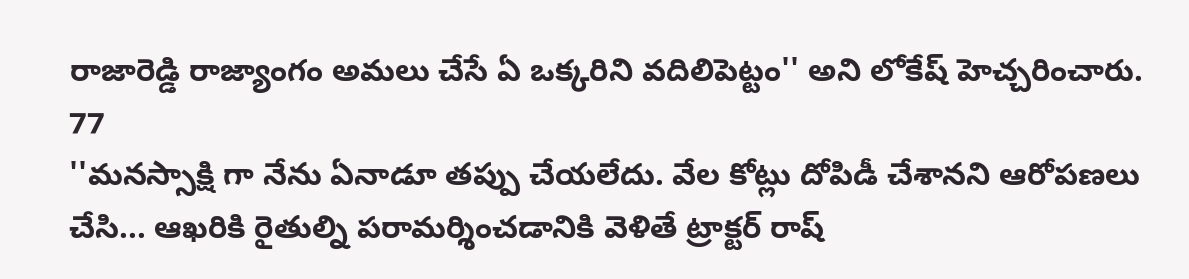రాజారెడ్డి రాజ్యాంగం అమలు చేసే ఏ ఒక్కరిని వదిలిపెట్టం'' అని లోకేష్ హెచ్చరించారు.
77
''మనస్సాక్షి గా నేను ఏనాడూ తప్పు చేయలేదు. వేల కోట్లు దోపిడీ చేశానని ఆరోపణలు చేసి... ఆఖరికి రైతుల్ని పరామర్శించడానికి వెళితే ట్రాక్టర్ రాష్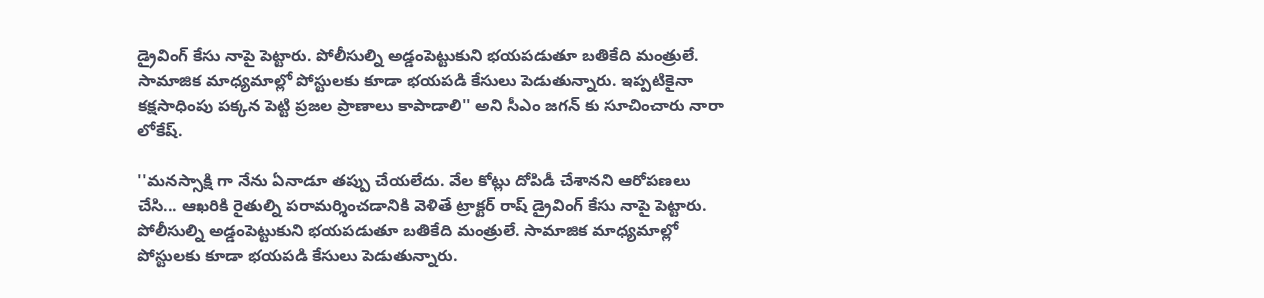డ్రైవింగ్ కేసు నాపై పెట్టారు. పోలీసుల్ని అడ్డంపెట్టుకుని భయపడుతూ బతికేది మంత్రులే. సామాజిక మాధ్యమాల్లో పోస్టులకు కూడా భయపడి కేసులు పెడుతున్నారు. ఇప్పటికైనా కక్షసాధింపు పక్కన పెట్టి ప్రజల ప్రాణాలు కాపాడాలి'' అని సీఎం జగన్ కు సూచించారు నారా లోకేష్.

''మనస్సాక్షి గా నేను ఏనాడూ తప్పు చేయలేదు. వేల కోట్లు దోపిడీ చేశానని ఆరోపణలు చేసి... ఆఖరికి రైతుల్ని పరామర్శించడానికి వెళితే ట్రాక్టర్ రాష్ డ్రైవింగ్ కేసు నాపై పెట్టారు. పోలీసుల్ని అడ్డంపెట్టుకుని భయపడుతూ బతికేది మంత్రులే. సామాజిక మాధ్యమాల్లో పోస్టులకు కూడా భయపడి కేసులు పెడుతున్నారు.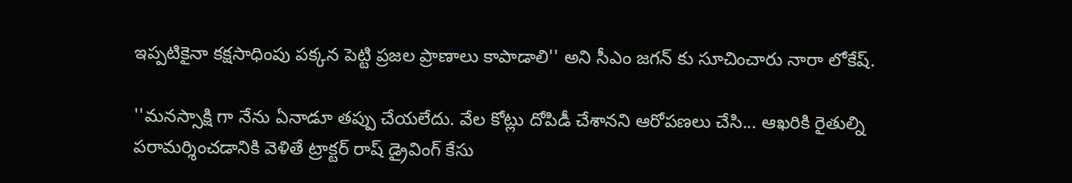ఇప్పటికైనా కక్షసాధింపు పక్కన పెట్టి ప్రజల ప్రాణాలు కాపాడాలి'' అని సీఎం జగన్ కు సూచించారు నారా లోకేష్.

''మనస్సాక్షి గా నేను ఏనాడూ తప్పు చేయలేదు. వేల కోట్లు దోపిడీ చేశానని ఆరోపణలు చేసి... ఆఖరికి రైతుల్ని పరామర్శించడానికి వెళితే ట్రాక్టర్ రాష్ డ్రైవింగ్ కేసు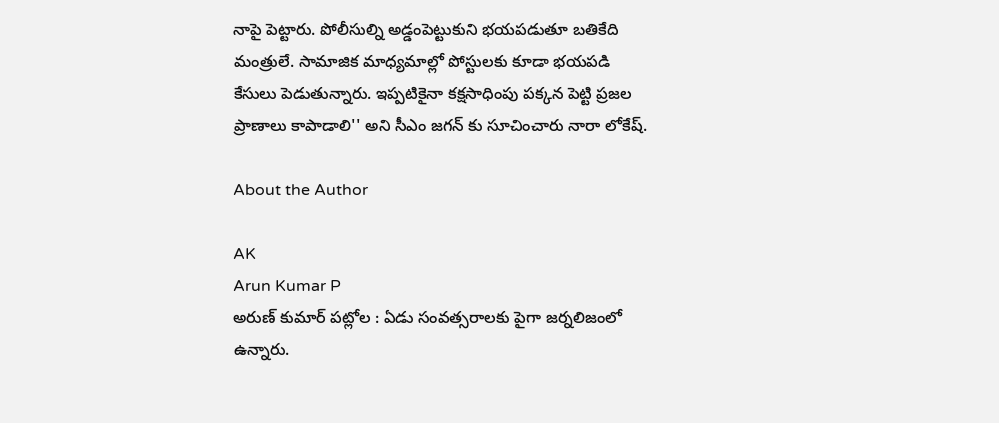నాపై పెట్టారు. పోలీసుల్ని అడ్డంపెట్టుకుని భయపడుతూ బతికేది మంత్రులే. సామాజిక మాధ్యమాల్లో పోస్టులకు కూడా భయపడి కేసులు పెడుతున్నారు. ఇప్పటికైనా కక్షసాధింపు పక్కన పెట్టి ప్రజల ప్రాణాలు కాపాడాలి'' అని సీఎం జగన్ కు సూచించారు నారా లోకేష్.

About the Author

AK
Arun Kumar P
అరుణ్ కుమార్ పట్లోల : ఏడు సంవత్సరాలకు పైగా జర్నలిజంలో ఉన్నారు.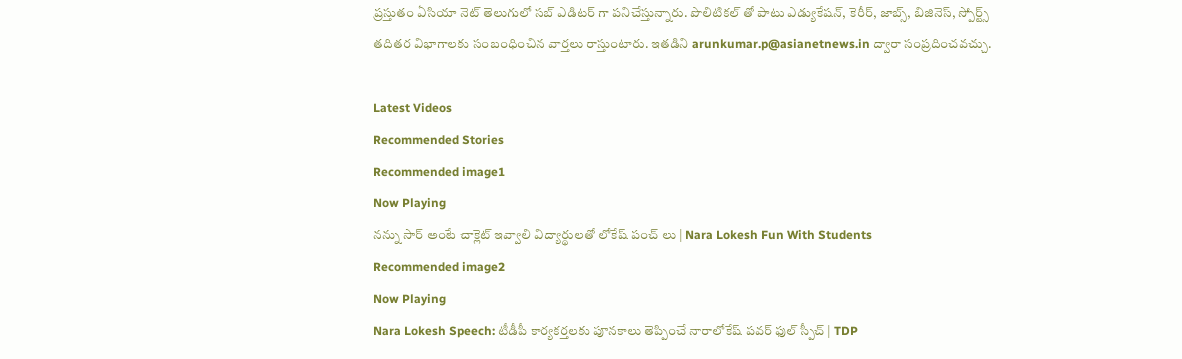ప్రస్తుతం ఏసియా నెట్ తెలుగులో సబ్ ఎడిటర్ గా పనిచేస్తున్నారు. పొలిటికల్ తో పాటు ఎడ్యుకేషన్, కెరీర్, జాబ్స్, బిజినెస్, స్పోర్ట్స్ తదితర విభాగాలకు సంబంధించిన వార్తలు రాస్తుంటారు. ఇతడిని arunkumar.p@asianetnews.in ద్వారా సంప్రదించవచ్చు.

Latest Videos
Recommended Stories
Recommended image1
Now Playing
నన్ను సార్ అంటే చాక్లెట్ ఇవ్వాలి విద్యార్థులతో లోకేష్ పంచ్ లు | Nara Lokesh Fun With Students
Recommended image2
Now Playing
Nara Lokesh Speech: టీడీపీ కార్యకర్తలకు పూనకాలు తెప్పించే నారాలోకేష్ పవర్ ఫుల్ స్పీచ్ | TDP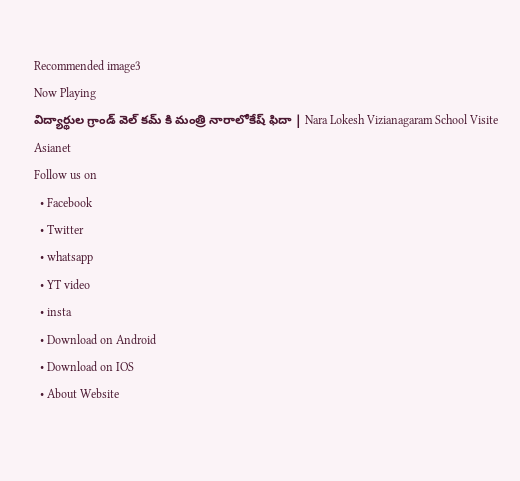Recommended image3
Now Playing
విద్యార్థుల గ్రాండ్ వెల్ కమ్ కి మంత్రి నారాలోకేష్ ఫిదా | Nara Lokesh Vizianagaram School Visite
Asianet
Follow us on
  • Facebook
  • Twitter
  • whatsapp
  • YT video
  • insta
  • Download on Android
  • Download on IOS
  • About Website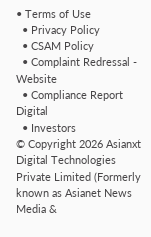• Terms of Use
  • Privacy Policy
  • CSAM Policy
  • Complaint Redressal - Website
  • Compliance Report Digital
  • Investors
© Copyright 2026 Asianxt Digital Technologies Private Limited (Formerly known as Asianet News Media &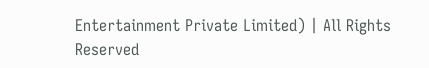Entertainment Private Limited) | All Rights Reserved